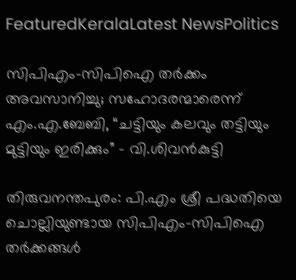FeaturedKeralaLatest NewsPolitics

സിപിഎം–സിപിഐ തര്‍ക്കം അവസാനിച്ചു; സഹോദരന്മാരെന്ന് എം.എ.ബേബി, “ചട്ടിയും കലവും തട്ടിയും മുട്ടിയും ഇരിക്കും” – വി.ശിവൻകുട്ടി

തിരുവനന്തപുരം: പി.എം ശ്രീ പദ്ധതിയെ ചൊല്ലിയുണ്ടായ സിപിഎം–സിപിഐ തര്‍ക്കങ്ങള്‍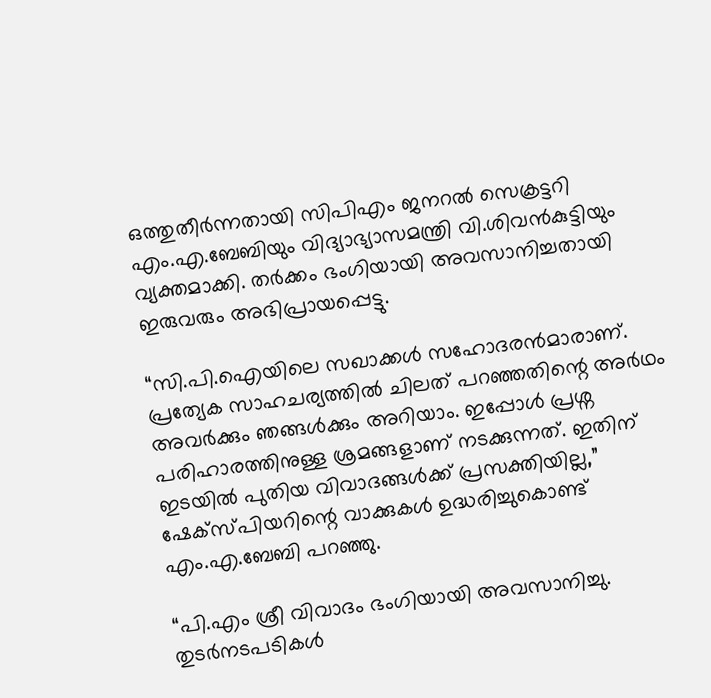ഒത്തുതീര്‍ന്നതായി സിപിഎം ജനറല്‍ സെക്രട്ടറി എം.എ.ബേബിയും വിദ്യാഭ്യാസമന്ത്രി വി.ശിവന്‍കുട്ടിയും വ്യക്തമാക്കി. തര്‍ക്കം ഭംഗിയായി അവസാനിച്ചതായി ഇരുവരും അഭിപ്രായപ്പെട്ടു.

“സി.പി.ഐയിലെ സഖാക്കള്‍ സഹോദരന്‍മാരാണ്. പ്രത്യേക സാഹചര്യത്തില്‍ ചിലത് പറഞ്ഞതിന്റെ അര്‍ഥം അവര്‍ക്കും ഞങ്ങള്‍ക്കും അറിയാം. ഇപ്പോള്‍ പ്രശ്ന പരിഹാരത്തിനുള്ള ശ്രമങ്ങളാണ് നടക്കുന്നത്. ഇതിന് ഇടയില്‍ പുതിയ വിവാദങ്ങള്‍ക്ക് പ്രസക്തിയില്ല,” ഷേക്സ്പിയറിന്റെ വാക്കുകള്‍ ഉദ്ധരിച്ചുകൊണ്ട് എം.എ.ബേബി പറഞ്ഞു.

“പി.എം ശ്രീ വിവാദം ഭംഗിയായി അവസാനിച്ചു. തുടര്‍നടപടികള്‍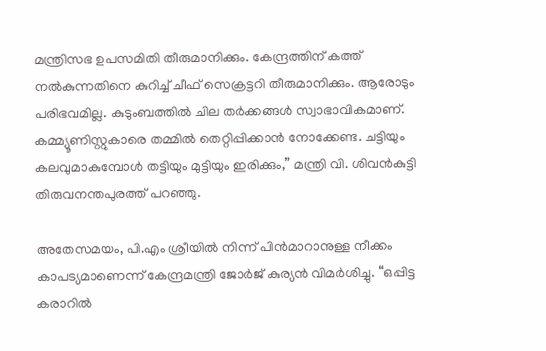മന്ത്രിസഭ ഉപസമിതി തീരുമാനിക്കും. കേന്ദ്രത്തിന് കത്ത് നല്‍കുന്നതിനെ കുറിച്ച് ചീഫ് സെക്രട്ടറി തീരുമാനിക്കും. ആരോടും പരിഭവമില്ല. കുടുംബത്തില്‍ ചില തര്‍ക്കങ്ങള്‍ സ്വാഭാവികമാണ്. കമ്മ്യൂണിസ്റ്റുകാരെ തമ്മില്‍ തെറ്റിപ്പിക്കാന്‍ നോക്കേണ്ട. ചട്ടിയും കലവുമാകുമ്പോള്‍ തട്ടിയും മുട്ടിയും ഇരിക്കും,” മന്ത്രി വി. ശിവന്‍കുട്ടി തിരുവനന്തപുരത്ത് പറഞ്ഞു.

അതേസമയം, പി.എം ശ്രീയില്‍ നിന്ന് പിന്‍മാറാനുള്ള നീക്കം കാപട്യമാണെന്ന് കേന്ദ്രമന്ത്രി ജോര്‍ജ് കുര്യന്‍ വിമര്‍ശിച്ചു. “ഒപ്പിട്ട കരാറില്‍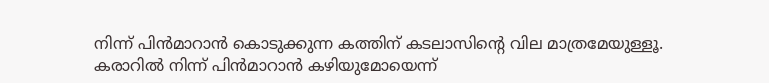നിന്ന് പിന്‍മാറാന്‍ കൊടുക്കുന്ന കത്തിന് കടലാസിന്റെ വില മാത്രമേയുള്ളൂ. കരാറില്‍ നിന്ന് പിന്‍മാറാന്‍ കഴിയുമോയെന്ന്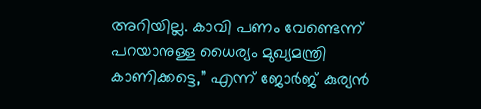അറിയില്ല. കാവി പണം വേണ്ടെന്ന് പറയാനുള്ള ധൈര്യം മുഖ്യമന്ത്രി കാണിക്കട്ടെ,” എന്ന് ജോര്‍ജ് കുര്യന്‍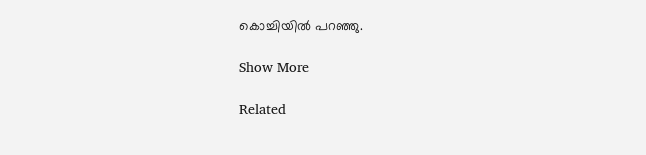കൊച്ചിയില്‍ പറഞ്ഞു.

Show More

Related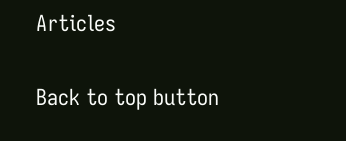Articles

Back to top button